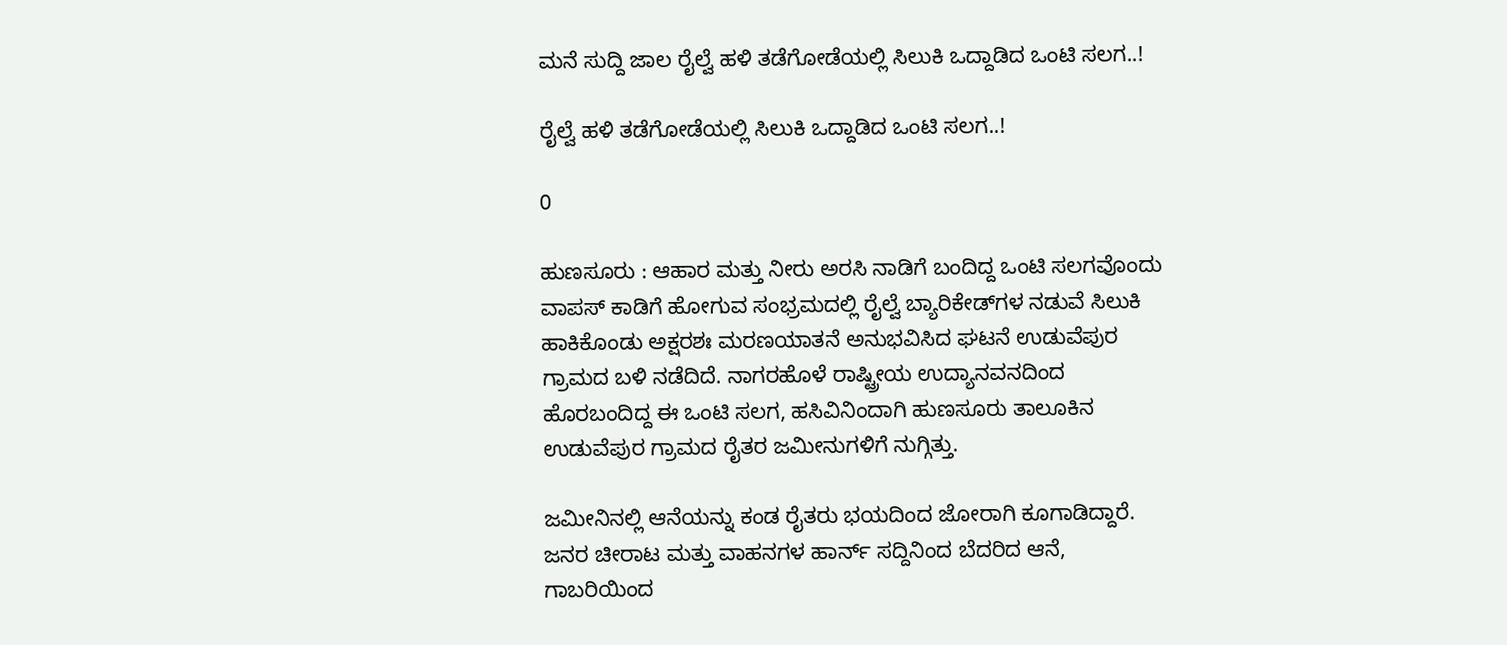ಮನೆ ಸುದ್ದಿ ಜಾಲ ರೈಲ್ವೆ ಹಳಿ ತಡೆಗೋಡೆಯಲ್ಲಿ ಸಿಲುಕಿ ಒದ್ದಾಡಿದ ಒಂಟಿ ಸಲಗ..!

ರೈಲ್ವೆ ಹಳಿ ತಡೆಗೋಡೆಯಲ್ಲಿ ಸಿಲುಕಿ ಒದ್ದಾಡಿದ ಒಂಟಿ ಸಲಗ..!

0

ಹುಣಸೂರು : ಆಹಾರ ಮತ್ತು ನೀರು ಅರಸಿ ನಾಡಿಗೆ ಬಂದಿದ್ದ ಒಂಟಿ ಸಲಗವೊಂದು ವಾಪಸ್ ಕಾಡಿಗೆ ಹೋಗುವ ಸಂಭ್ರಮದಲ್ಲಿ ರೈಲ್ವೆ ಬ್ಯಾರಿಕೇಡ್‌ಗಳ ನಡುವೆ ಸಿಲುಕಿ ಹಾಕಿಕೊಂಡು ಅಕ್ಷರಶಃ ಮರಣಯಾತನೆ ಅನುಭವಿಸಿದ ಘಟನೆ ಉಡುವೆಪುರ ಗ್ರಾಮದ ಬಳಿ ನಡೆದಿದೆ. ನಾಗರಹೊಳೆ ರಾಷ್ಟ್ರೀಯ ಉದ್ಯಾನವನದಿಂದ ಹೊರಬಂದಿದ್ದ ಈ ಒಂಟಿ ಸಲಗ, ಹಸಿವಿನಿಂದಾಗಿ ಹುಣಸೂರು ತಾಲೂಕಿನ ಉಡುವೆಪುರ ಗ್ರಾಮದ ರೈತರ ಜಮೀನುಗಳಿಗೆ ನುಗ್ಗಿತ್ತು.

ಜಮೀನಿನಲ್ಲಿ ಆನೆಯನ್ನು ಕಂಡ ರೈತರು ಭಯದಿಂದ ಜೋರಾಗಿ ಕೂಗಾಡಿದ್ದಾರೆ. ಜನರ ಚೀರಾಟ ಮತ್ತು ವಾಹನಗಳ ಹಾರ್ನ್ ಸದ್ದಿನಿಂದ ಬೆದರಿದ ಆನೆ, ಗಾಬರಿಯಿಂದ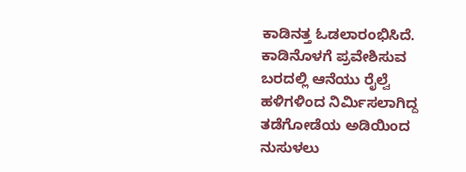ಕಾಡಿನತ್ತ ಓಡಲಾರಂಭಿಸಿದೆ. ಕಾಡಿನೊಳಗೆ ಪ್ರವೇಶಿಸುವ ಬರದಲ್ಲಿ ಆನೆಯು ರೈಲ್ವೆ ಹಳಿಗಳಿಂದ ನಿರ್ಮಿಸಲಾಗಿದ್ದ ತಡೆಗೋಡೆಯ ಅಡಿಯಿಂದ ನುಸುಳಲು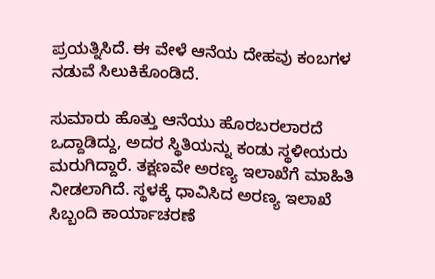ಪ್ರಯತ್ನಿಸಿದೆ. ಈ ವೇಳೆ ಆನೆಯ ದೇಹವು ಕಂಬಗಳ ನಡುವೆ ಸಿಲುಕಿಕೊಂಡಿದೆ.

ಸುಮಾರು ಹೊತ್ತು ಆನೆಯು ಹೊರಬರಲಾರದೆ ಒದ್ದಾಡಿದ್ದು, ಅದರ ಸ್ಥಿತಿಯನ್ನು ಕಂಡು ಸ್ಥಳೀಯರು ಮರುಗಿದ್ದಾರೆ. ತಕ್ಷಣವೇ ಅರಣ್ಯ ಇಲಾಖೆಗೆ ಮಾಹಿತಿ ನೀಡಲಾಗಿದೆ. ಸ್ಥಳಕ್ಕೆ ಧಾವಿಸಿದ ಅರಣ್ಯ ಇಲಾಖೆ ಸಿಬ್ಬಂದಿ ಕಾರ್ಯಾಚರಣೆ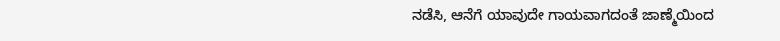ನಡೆಸಿ, ಆನೆಗೆ ಯಾವುದೇ ಗಾಯವಾಗದಂತೆ ಜಾಣ್ಮೆಯಿಂದ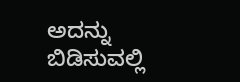ಅದನ್ನು ಬಿಡಿಸುವಲ್ಲಿ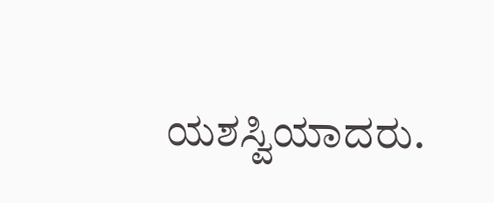ಯಶಸ್ವಿಯಾದರು.